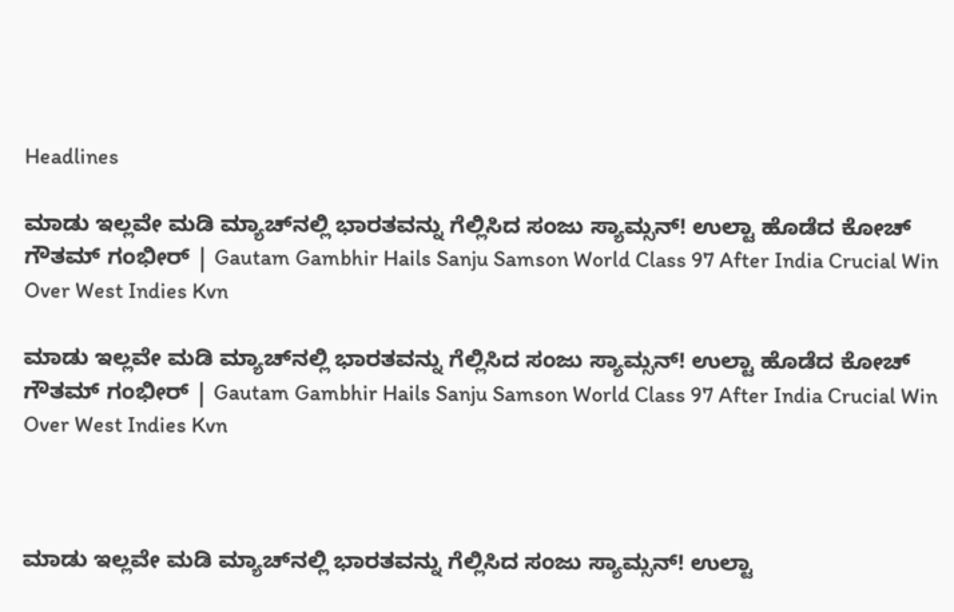Headlines

ಮಾಡು ಇಲ್ಲವೇ ಮಡಿ ಮ್ಯಾಚ್‌ನಲ್ಲಿ ಭಾರತವನ್ನು ಗೆಲ್ಲಿಸಿದ ಸಂಜು ಸ್ಯಾಮ್ಸನ್! ಉಲ್ಟಾ ಹೊಡೆದ ಕೋಚ್ ಗೌತಮ್ ಗಂಭೀರ್ | Gautam Gambhir Hails Sanju Samson World Class 97 After India Crucial Win Over West Indies Kvn

ಮಾಡು ಇಲ್ಲವೇ ಮಡಿ ಮ್ಯಾಚ್‌ನಲ್ಲಿ ಭಾರತವನ್ನು ಗೆಲ್ಲಿಸಿದ ಸಂಜು ಸ್ಯಾಮ್ಸನ್! ಉಲ್ಟಾ ಹೊಡೆದ ಕೋಚ್ ಗೌತಮ್ ಗಂಭೀರ್ | Gautam Gambhir Hails Sanju Samson World Class 97 After India Crucial Win Over West Indies Kvn



ಮಾಡು ಇಲ್ಲವೇ ಮಡಿ ಮ್ಯಾಚ್‌ನಲ್ಲಿ ಭಾರತವನ್ನು ಗೆಲ್ಲಿಸಿದ ಸಂಜು ಸ್ಯಾಮ್ಸನ್! ಉಲ್ಟಾ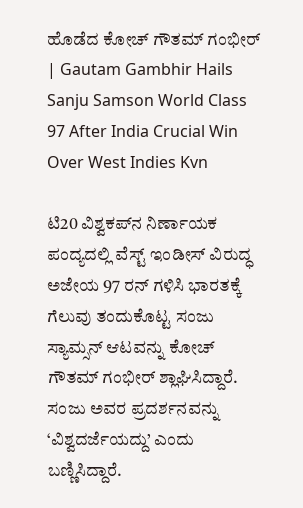ಹೊಡೆದ ಕೋಚ್ ಗೌತಮ್ ಗಂಭೀರ್ | Gautam Gambhir Hails Sanju Samson World Class 97 After India Crucial Win Over West Indies Kvn

ಟಿ20 ವಿಶ್ವಕಪ್‌ನ ನಿರ್ಣಾಯಕ ಪಂದ್ಯದಲ್ಲಿ ವೆಸ್ಟ್ ಇಂಡೀಸ್ ವಿರುದ್ಧ ಅಜೇಯ 97 ರನ್ ಗಳಿಸಿ ಭಾರತಕ್ಕೆ ಗೆಲುವು ತಂದುಕೊಟ್ಟ ಸಂಜು ಸ್ಯಾಮ್ಸನ್ ಆಟವನ್ನು ಕೋಚ್ ಗೌತಮ್ ಗಂಭೀರ್ ಶ್ಲಾಘಿಸಿದ್ದಾರೆ. ಸಂಜು ಅವರ ಪ್ರದರ್ಶನವನ್ನು ‘ವಿಶ್ವದರ್ಜೆಯದ್ದು’ ಎಂದು ಬಣ್ಣಿಸಿದ್ದಾರೆ.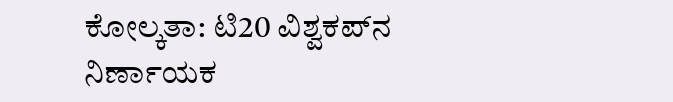ಕೋಲ್ಕತಾ: ಟಿ20 ವಿಶ್ವಕಪ್‌ನ ನಿರ್ಣಾಯಕ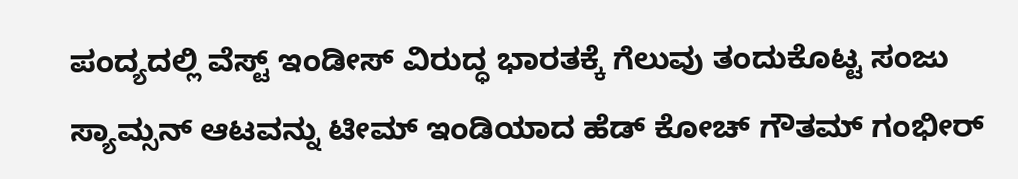ಪಂದ್ಯದಲ್ಲಿ ವೆಸ್ಟ್ ಇಂಡೀಸ್ ವಿರುದ್ಧ ಭಾರತಕ್ಕೆ ಗೆಲುವು ತಂದುಕೊಟ್ಟ ಸಂಜು ಸ್ಯಾಮ್ಸನ್ ಆಟವನ್ನು ಟೀಮ್ ಇಂಡಿಯಾದ ಹೆಡ್ ಕೋಚ್ ಗೌತಮ್ ಗಂಭೀರ್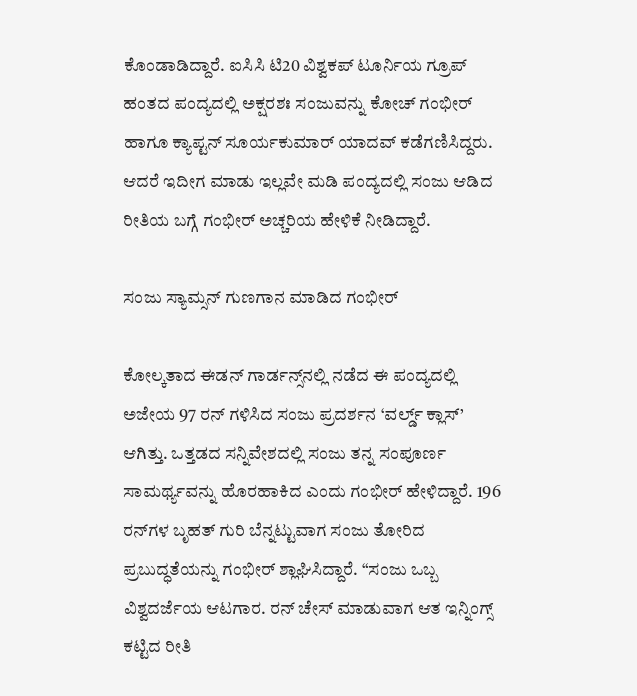ಕೊಂಡಾಡಿದ್ದಾರೆ. ಐಸಿಸಿ ಟಿ20 ವಿಶ್ವಕಪ್ ಟೂರ್ನಿಯ ಗ್ರೂಪ್ ಹಂತದ ಪಂದ್ಯದಲ್ಲಿ ಅಕ್ಷರಶಃ ಸಂಜುವನ್ನು ಕೋಚ್ ಗಂಭೀರ್ ಹಾಗೂ ಕ್ಯಾಪ್ಟನ್ ಸೂರ್ಯಕುಮಾರ್ ಯಾದವ್ ಕಡೆಗಣಿಸಿದ್ದರು. ಆದರೆ ಇದೀಗ ಮಾಡು ಇಲ್ಲವೇ ಮಡಿ ಪಂದ್ಯದಲ್ಲಿ ಸಂಜು ಆಡಿದ ರೀತಿಯ ಬಗ್ಗೆ ಗಂಭೀರ್ ಅಚ್ಚರಿಯ ಹೇಳಿಕೆ ನೀಡಿದ್ದಾರೆ.

ಸಂಜು ಸ್ಯಾಮ್ಸನ್ ಗುಣಗಾನ ಮಾಡಿದ ಗಂಭೀರ್

ಕೋಲ್ಕತಾದ ಈಡನ್ ಗಾರ್ಡನ್ಸ್‌ನಲ್ಲಿ ನಡೆದ ಈ ಪಂದ್ಯದಲ್ಲಿ ಅಜೇಯ 97 ರನ್ ಗಳಿಸಿದ ಸಂಜು ಪ್ರದರ್ಶನ ‘ವರ್ಲ್ಡ್ ಕ್ಲಾಸ್’ ಆಗಿತ್ತು. ಒತ್ತಡದ ಸನ್ನಿವೇಶದಲ್ಲಿ ಸಂಜು ತನ್ನ ಸಂಪೂರ್ಣ ಸಾಮರ್ಥ್ಯವನ್ನು ಹೊರಹಾಕಿದ ಎಂದು ಗಂಭೀರ್ ಹೇಳಿದ್ದಾರೆ. 196 ರನ್‌ಗಳ ಬೃಹತ್ ಗುರಿ ಬೆನ್ನಟ್ಟುವಾಗ ಸಂಜು ತೋರಿದ ಪ್ರಬುದ್ಧತೆಯನ್ನು ಗಂಭೀರ್ ಶ್ಲಾಘಿಸಿದ್ದಾರೆ. “ಸಂಜು ಒಬ್ಬ ವಿಶ್ವದರ್ಜೆಯ ಆಟಗಾರ. ರನ್ ಚೇಸ್ ಮಾಡುವಾಗ ಆತ ಇನ್ನಿಂಗ್ಸ್ ಕಟ್ಟಿದ ರೀತಿ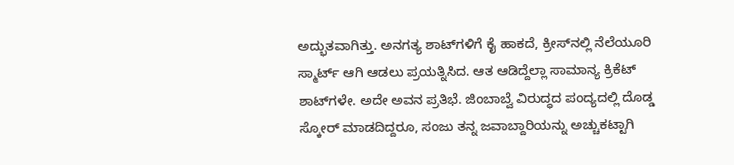ಅದ್ಭುತವಾಗಿತ್ತು. ಅನಗತ್ಯ ಶಾಟ್‌ಗಳಿಗೆ ಕೈ ಹಾಕದೆ, ಕ್ರೀಸ್‌ನಲ್ಲಿ ನೆಲೆಯೂರಿ ಸ್ಮಾರ್ಟ್ ಆಗಿ ಆಡಲು ಪ್ರಯತ್ನಿಸಿದ. ಆತ ಆಡಿದ್ದೆಲ್ಲಾ ಸಾಮಾನ್ಯ ಕ್ರಿಕೆಟ್ ಶಾಟ್‌ಗಳೇ. ಅದೇ ಅವನ ಪ್ರತಿಭೆ. ಜಿಂಬಾಬ್ವೆ ವಿರುದ್ಧದ ಪಂದ್ಯದಲ್ಲಿ ದೊಡ್ಡ ಸ್ಕೋರ್ ಮಾಡದಿದ್ದರೂ, ಸಂಜು ತನ್ನ ಜವಾಬ್ದಾರಿಯನ್ನು ಅಚ್ಚುಕಟ್ಟಾಗಿ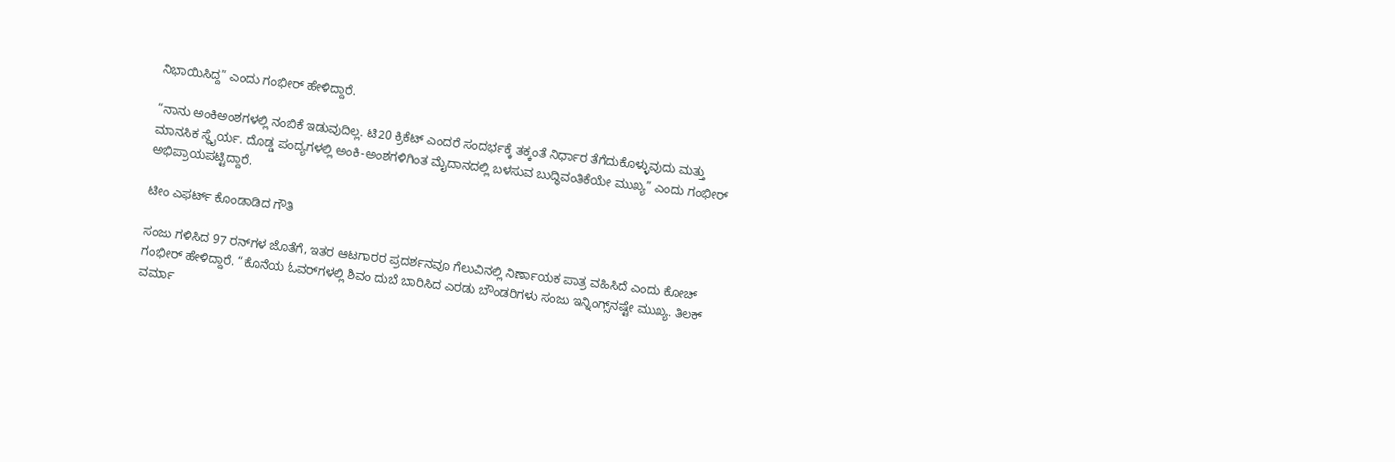ನಿಭಾಯಿಸಿದ್ದ” ಎಂದು ಗಂಭೀರ್ ಹೇಳಿದ್ದಾರೆ.

“ನಾನು ಅಂಕಿಅಂಶಗಳಲ್ಲಿ ನಂಬಿಕೆ ಇಡುವುದಿಲ್ಲ. ಟಿ20 ಕ್ರಿಕೆಟ್ ಎಂದರೆ ಸಂದರ್ಭಕ್ಕೆ ತಕ್ಕಂತೆ ನಿರ್ಧಾರ ತೆಗೆದುಕೊಳ್ಳುವುದು ಮತ್ತು ಮಾನಸಿಕ ಸ್ಥೈರ್ಯ. ದೊಡ್ಡ ಪಂದ್ಯಗಳಲ್ಲಿ ಅಂಕಿ-ಅಂಶಗಳಿಗಿಂತ ಮೈದಾನದಲ್ಲಿ ಬಳಸುವ ಬುದ್ಧಿವಂತಿಕೆಯೇ ಮುಖ್ಯ” ಎಂದು ಗಂಭೀರ್ ಅಭಿಪ್ರಾಯಪಟ್ಟಿದ್ದಾರೆ.

ಟೀಂ ಎಫರ್ಟ್ ಕೊಂಡಾಡಿದ ಗೌತಿ

ಸಂಜು ಗಳಿಸಿದ 97 ರನ್‌ಗಳ ಜೊತೆಗೆ, ಇತರ ಆಟಗಾರರ ಪ್ರದರ್ಶನವೂ ಗೆಲುವಿನಲ್ಲಿ ನಿರ್ಣಾಯಕ ಪಾತ್ರ ವಹಿಸಿದೆ ಎಂದು ಕೋಚ್ ಗಂಭೀರ್ ಹೇಳಿದ್ದಾರೆ. “ಕೊನೆಯ ಓವರ್‌ಗಳಲ್ಲಿ ಶಿವಂ ದುಬೆ ಬಾರಿಸಿದ ಎರಡು ಬೌಂಡರಿಗಳು ಸಂಜು ಇನ್ನಿಂಗ್ಸ್‌ನಷ್ಟೇ ಮುಖ್ಯ. ತಿಲಕ್ ವರ್ಮಾ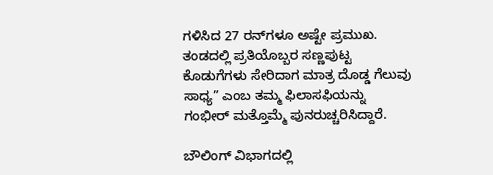ಗಳಿಸಿದ 27 ರನ್‌ಗಳೂ ಅಷ್ಟೇ ಪ್ರಮುಖ. ತಂಡದಲ್ಲಿ ಪ್ರತಿಯೊಬ್ಬರ ಸಣ್ಣಪುಟ್ಟ ಕೊಡುಗೆಗಳು ಸೇರಿದಾಗ ಮಾತ್ರ ದೊಡ್ಡ ಗೆಲುವು ಸಾಧ್ಯ” ಎಂಬ ತಮ್ಮ ಫಿಲಾಸಫಿಯನ್ನು ಗಂಭೀರ್ ಮತ್ತೊಮ್ಮೆ ಪುನರುಚ್ಚರಿಸಿದ್ದಾರೆ.

ಬೌಲಿಂಗ್ ವಿಭಾಗದಲ್ಲಿ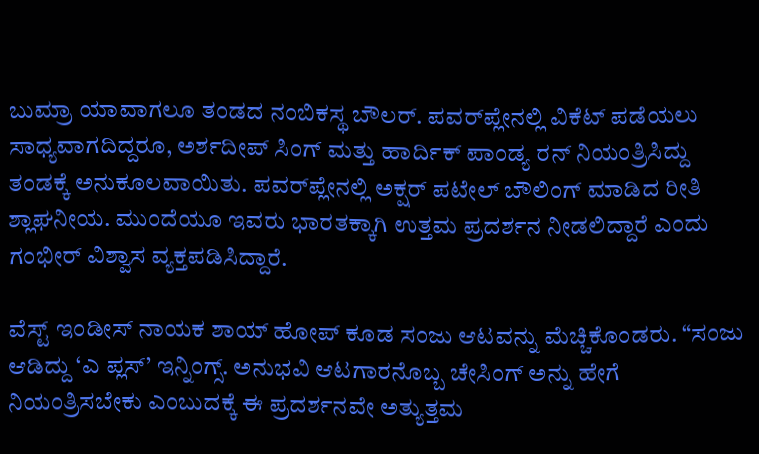ಬುಮ್ರಾ ಯಾವಾಗಲೂ ತಂಡದ ನಂಬಿಕಸ್ಥ ಬೌಲರ್. ಪವರ್‌ಪ್ಲೇನಲ್ಲಿ ವಿಕೆಟ್ ಪಡೆಯಲು ಸಾಧ್ಯವಾಗದಿದ್ದರೂ, ಅರ್ಶದೀಪ್ ಸಿಂಗ್ ಮತ್ತು ಹಾರ್ದಿಕ್ ಪಾಂಡ್ಯ ರನ್ ನಿಯಂತ್ರಿಸಿದ್ದು ತಂಡಕ್ಕೆ ಅನುಕೂಲವಾಯಿತು. ಪವರ್‌ಪ್ಲೇನಲ್ಲಿ ಅಕ್ಷರ್ ಪಟೇಲ್ ಬೌಲಿಂಗ್ ಮಾಡಿದ ರೀತಿ ಶ್ಲಾಘನೀಯ. ಮುಂದೆಯೂ ಇವರು ಭಾರತಕ್ಕಾಗಿ ಉತ್ತಮ ಪ್ರದರ್ಶನ ನೀಡಲಿದ್ದಾರೆ ಎಂದು ಗಂಭೀರ್ ವಿಶ್ವಾಸ ವ್ಯಕ್ತಪಡಿಸಿದ್ದಾರೆ.

ವೆಸ್ಟ್ ಇಂಡೀಸ್ ನಾಯಕ ಶಾಯ್ ಹೋಪ್ ಕೂಡ ಸಂಜು ಆಟವನ್ನು ಮೆಚ್ಚಿಕೊಂಡರು. “ಸಂಜು ಆಡಿದ್ದು ‘ಎ ಪ್ಲಸ್’ ಇನ್ನಿಂಗ್ಸ್. ಅನುಭವಿ ಆಟಗಾರನೊಬ್ಬ ಚೇಸಿಂಗ್ ಅನ್ನು ಹೇಗೆ ನಿಯಂತ್ರಿಸಬೇಕು ಎಂಬುದಕ್ಕೆ ಈ ಪ್ರದರ್ಶನವೇ ಅತ್ಯುತ್ತಮ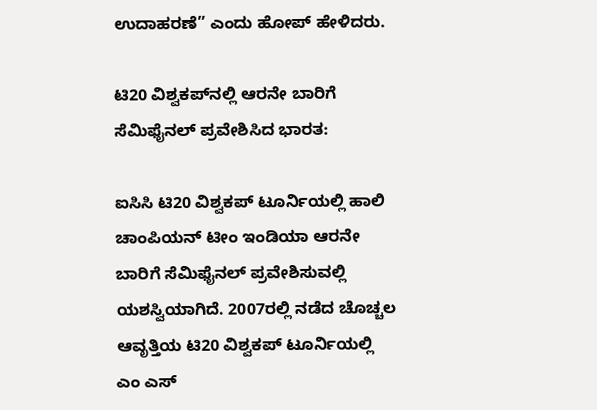ಉದಾಹರಣೆ” ಎಂದು ಹೋಪ್ ಹೇಳಿದರು.

ಟಿ20 ವಿಶ್ವಕಪ್‌ನಲ್ಲಿ ಆರನೇ ಬಾರಿಗೆ ಸೆಮಿಫೈನಲ್ ಪ್ರವೇಶಿಸಿದ ಭಾರತ:

ಐಸಿಸಿ ಟಿ20 ವಿಶ್ವಕಪ್ ಟೂರ್ನಿಯಲ್ಲಿ ಹಾಲಿ ಚಾಂಪಿಯನ್ ಟೀಂ ಇಂಡಿಯಾ ಆರನೇ ಬಾರಿಗೆ ಸೆಮಿಫೈನಲ್ ಪ್ರವೇಶಿಸುವಲ್ಲಿ ಯಶಸ್ವಿಯಾಗಿದೆ. 2007ರಲ್ಲಿ ನಡೆದ ಚೊಚ್ಚಲ ಆವೃತ್ತಿಯ ಟಿ20 ವಿಶ್ವಕಪ್ ಟೂರ್ನಿಯಲ್ಲಿ ಎಂ ಎಸ್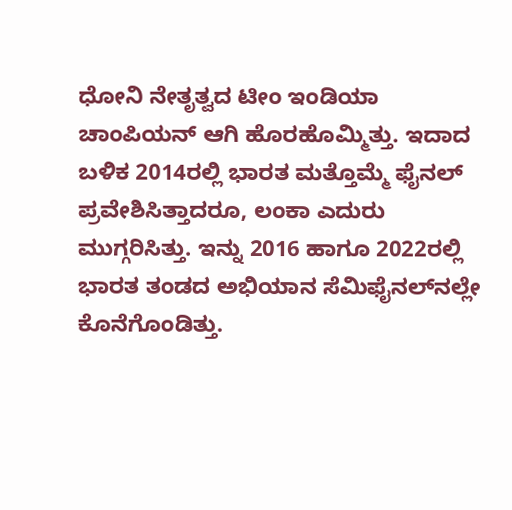ಧೋನಿ ನೇತೃತ್ವದ ಟೀಂ ಇಂಡಿಯಾ ಚಾಂಪಿಯನ್ ಆಗಿ ಹೊರಹೊಮ್ಮಿತ್ತು. ಇದಾದ ಬಳಿಕ 2014ರಲ್ಲಿ ಭಾರತ ಮತ್ತೊಮ್ಮೆ ಫೈನಲ್ ಪ್ರವೇಶಿಸಿತ್ತಾದರೂ, ಲಂಕಾ ಎದುರು ಮುಗ್ಗರಿಸಿತ್ತು. ಇನ್ನು 2016 ಹಾಗೂ 2022ರಲ್ಲಿ ಭಾರತ ತಂಡದ ಅಭಿಯಾನ ಸೆಮಿಫೈನಲ್‌ನಲ್ಲೇ ಕೊನೆಗೊಂಡಿತ್ತು.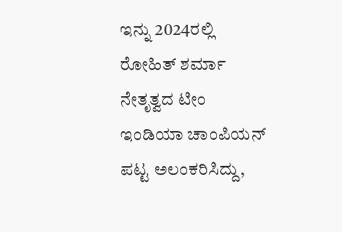ಇನ್ನು 2024ರಲ್ಲಿ ರೋಹಿತ್ ಶರ್ಮಾ ನೇತೃತ್ವದ ಟೀಂ ಇಂಡಿಯಾ ಚಾಂಪಿಯನ್ ಪಟ್ಟ ಅಲಂಕರಿಸಿದ್ದು,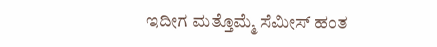ಇದೀಗ ಮತ್ತೊಮ್ಮೆ ಸೆಮೀಸ್ ಹಂತ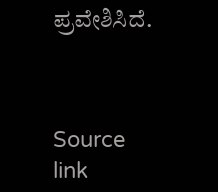ಪ್ರವೇಶಿಸಿದೆ.



Source link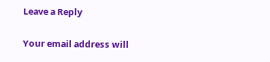Leave a Reply

Your email address will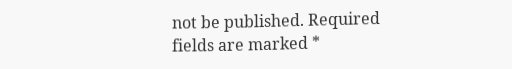not be published. Required fields are marked *